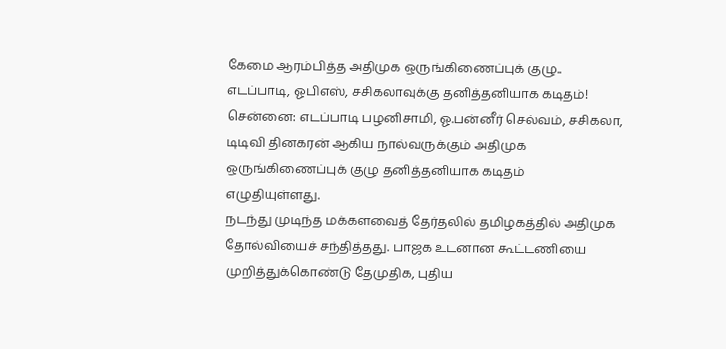கேமை ஆரம்பித்த அதிமுக ஒருங்கிணைப்புக் குழு.. எடப்பாடி, ஓபிஎஸ், சசிகலாவுக்கு தனித்தனியாக கடிதம்!
சென்னை: எடப்பாடி பழனிசாமி, ஓ.பன்னீர் செல்வம், சசிகலா, டிடிவி தினகரன் ஆகிய நால்வருக்கும் அதிமுக ஒருங்கிணைப்புக் குழு தனித்தனியாக கடிதம் எழுதியுள்ளது.
நடந்து முடிந்த மக்களவைத் தேர்தலில் தமிழகத்தில் அதிமுக தோல்வியைச் சந்தித்தது. பாஜக உடனான கூட்டணியை முறித்துக்கொண்டு தேமுதிக, புதிய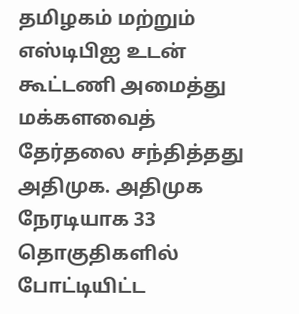தமிழகம் மற்றும் எஸ்டிபிஐ உடன் கூட்டணி அமைத்து மக்களவைத் தேர்தலை சந்தித்தது அதிமுக. அதிமுக நேரடியாக 33 தொகுதிகளில் போட்டியிட்ட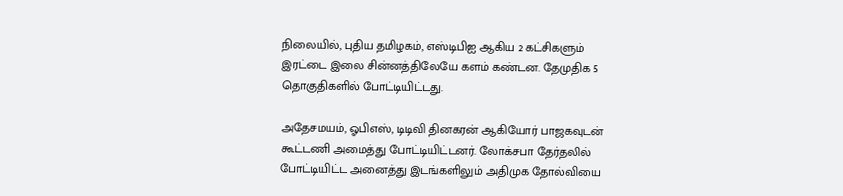நிலையில், புதிய தமிழகம், எஸ்டிபிஐ ஆகிய 2 கட்சிகளும் இரட்டை இலை சின்னத்திலேயே களம் கண்டன. தேமுதிக 5 தொகுதிகளில் போட்டியிட்டது.

அதேசமயம், ஓபிஎஸ், டிடிவி தினகரன் ஆகியோர் பாஜகவுடன் கூட்டணி அமைத்து போட்டியிட்டனர். லோக்சபா தேர்தலில் போட்டியிட்ட அனைத்து இடங்களிலும் அதிமுக தோல்வியை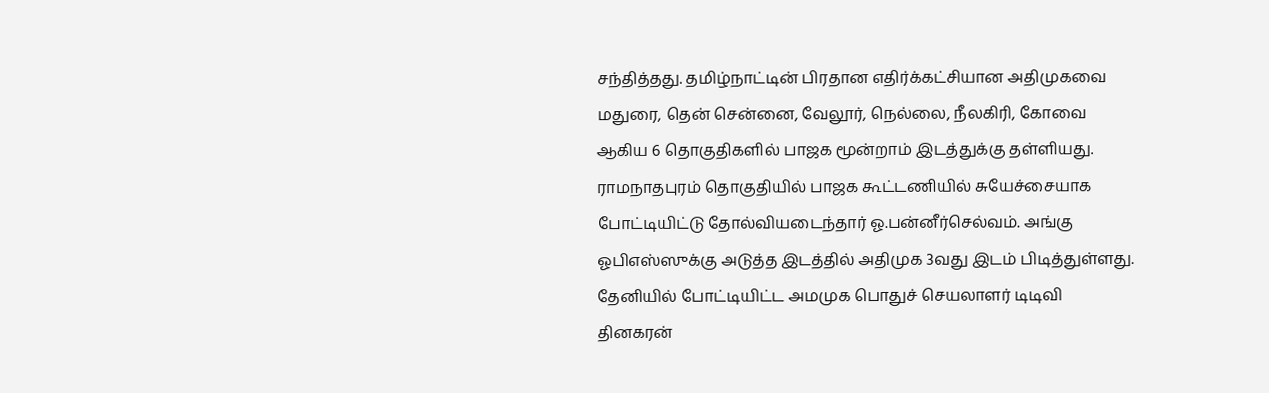சந்தித்தது. தமிழ்நாட்டின் பிரதான எதிர்க்கட்சியான அதிமுகவை மதுரை, தென் சென்னை, வேலூர், நெல்லை, நீலகிரி, கோவை ஆகிய 6 தொகுதிகளில் பாஜக மூன்றாம் இடத்துக்கு தள்ளியது.
ராமநாதபுரம் தொகுதியில் பாஜக கூட்டணியில் சுயேச்சையாக போட்டியிட்டு தோல்வியடைந்தார் ஓ.பன்னீர்செல்வம். அங்கு ஓபிஎஸ்ஸுக்கு அடுத்த இடத்தில் அதிமுக 3வது இடம் பிடித்துள்ளது. தேனியில் போட்டியிட்ட அமமுக பொதுச் செயலாளர் டிடிவி தினகரன்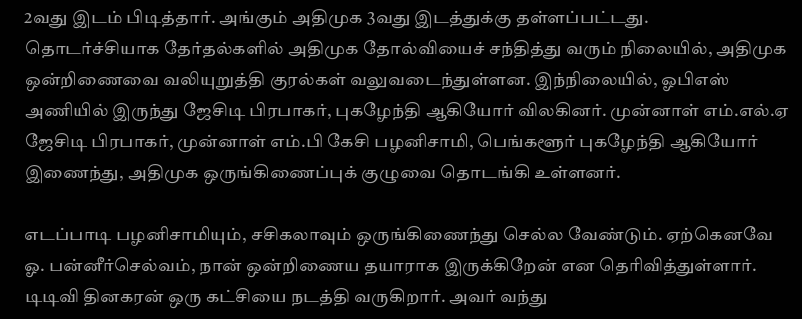2வது இடம் பிடித்தார். அங்கும் அதிமுக 3வது இடத்துக்கு தள்ளப்பட்டது.
தொடர்ச்சியாக தேர்தல்களில் அதிமுக தோல்வியைச் சந்தித்து வரும் நிலையில், அதிமுக ஒன்றிணைவை வலியுறுத்தி குரல்கள் வலுவடைந்துள்ளன. இந்நிலையில், ஓபிஎஸ் அணியில் இருந்து ஜேசிடி பிரபாகர், புகழேந்தி ஆகியோர் விலகினர். முன்னாள் எம்.எல்.ஏ ஜேசிடி பிரபாகர், முன்னாள் எம்.பி கேசி பழனிசாமி, பெங்களூர் புகழேந்தி ஆகியோர் இணைந்து, அதிமுக ஒருங்கிணைப்புக் குழுவை தொடங்கி உள்ளனர்.

எடப்பாடி பழனிசாமியும், சசிகலாவும் ஒருங்கிணைந்து செல்ல வேண்டும். ஏற்கெனவே ஓ. பன்னீர்செல்வம், நான் ஒன்றிணைய தயாராக இருக்கிறேன் என தெரிவித்துள்ளார். டிடிவி தினகரன் ஒரு கட்சியை நடத்தி வருகிறார். அவர் வந்து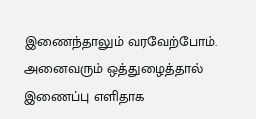இணைந்தாலும் வரவேற்போம். அனைவரும் ஒத்துழைத்தால் இணைப்பு எளிதாக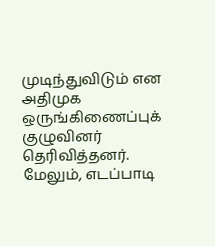முடிந்துவிடும் என அதிமுக ஒருங்கிணைப்புக் குழுவினர் தெரிவித்தனர்.
மேலும், எடப்பாடி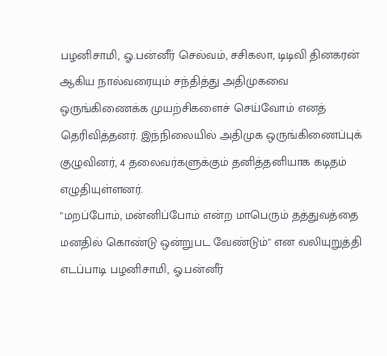பழனிசாமி, ஓ.பன்னீர் செல்வம், சசிகலா, டிடிவி தினகரன் ஆகிய நால்வரையும் சந்தித்து அதிமுகவை ஒருங்கிணைக்க முயற்சிகளைச் செய்வோம் எனத் தெரிவித்தனர். இந்நிலையில் அதிமுக ஒருங்கிணைப்புக் குழுவினர், 4 தலைவர்களுக்கும் தனித்தனியாக கடிதம் எழுதியுள்ளனர்.
"மறப்போம், மன்னிப்போம் என்ற மாபெரும் தத்துவத்தை மனதில் கொண்டு ஒன்றுபட வேண்டும்" என வலியுறுத்தி எடப்பாடி பழனிசாமி, ஓ.பன்னீர்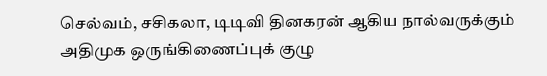செல்வம், சசிகலா, டிடிவி தினகரன் ஆகிய நால்வருக்கும் அதிமுக ஒருங்கிணைப்புக் குழு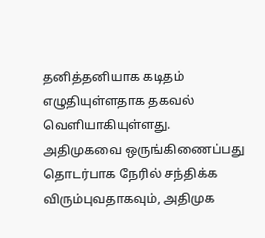தனித்தனியாக கடிதம் எழுதியுள்ளதாக தகவல் வெளியாகியுள்ளது.
அதிமுகவை ஒருங்கிணைப்பது தொடர்பாக நேரில் சந்திக்க விரும்புவதாகவும், அதிமுக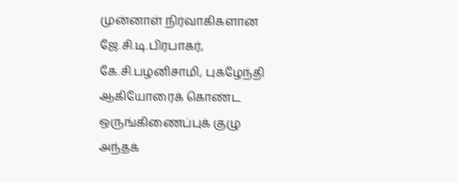முன்னாள் நிர்வாகிகளான ஜே.சி.டி.பிரபாகர், கே.சி.பழனிசாமி, புகழேந்தி ஆகியோரைக் கொண்ட ஒருங்கிணைப்புக் குழு அந்தக்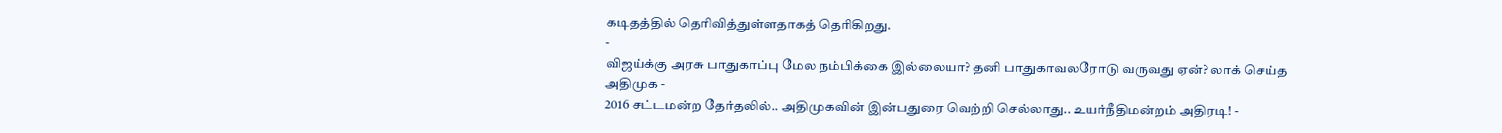கடிதத்தில் தெரிவித்துள்ளதாகத் தெரிகிறது.
-
விஜய்க்கு அரசு பாதுகாப்பு மேல நம்பிக்கை இல்லையா? தனி பாதுகாவலரோடு வருவது ஏன்? லாக் செய்த அதிமுக -
2016 சட்டமன்ற தேர்தலில்.. அதிமுகவின் இன்பதுரை வெற்றி செல்லாது.. உயர்நீதிமன்றம் அதிரடி! -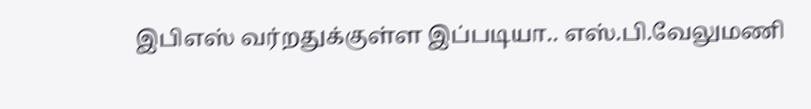இபிஎஸ் வர்றதுக்குள்ள இப்படியா.. எஸ்.பி.வேலுமணி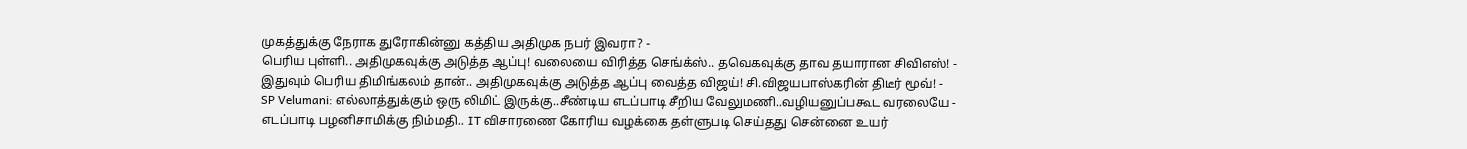முகத்துக்கு நேராக துரோகின்னு கத்திய அதிமுக நபர் இவரா? -
பெரிய புள்ளி.. அதிமுகவுக்கு அடுத்த ஆப்பு! வலையை விரித்த செங்க்ஸ்.. தவெகவுக்கு தாவ தயாரான சிவிஎஸ்! -
இதுவும் பெரிய திமிங்கலம் தான்.. அதிமுகவுக்கு அடுத்த ஆப்பு வைத்த விஜய்! சி.விஜயபாஸ்கரின் திடீர் மூவ்! -
SP Velumani: எல்லாத்துக்கும் ஒரு லிமிட் இருக்கு..சீண்டிய எடப்பாடி சீறிய வேலுமணி..வழியனுப்பகூட வரலையே -
எடப்பாடி பழனிசாமிக்கு நிம்மதி.. IT விசாரணை கோரிய வழக்கை தள்ளுபடி செய்தது சென்னை உயர்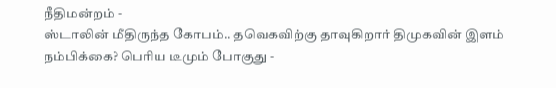நீதிமன்றம் -
ஸ்டாலின் மீதிருந்த கோபம்.. தவெகவிற்கு தாவுகிறார் திமுகவின் இளம் நம்பிக்கை? பெரிய டீமும் போகுது -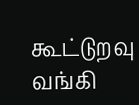கூட்டுறவு வங்கி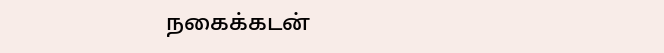நகைக்கடன்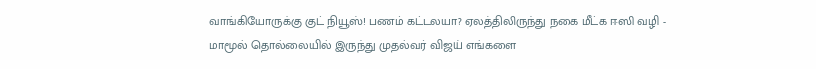வாங்கியோருக்கு குட் நியூஸ்! பணம் கட்டலயா? ஏலத்திலிருந்து நகை மீட்க ஈஸி வழி -
மாமூல் தொல்லையில் இருந்து முதல்வர் விஜய் எங்களை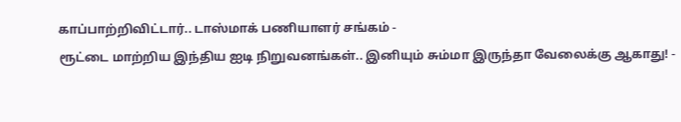காப்பாற்றிவிட்டார்.. டாஸ்மாக் பணியாளர் சங்கம் -
ரூட்டை மாற்றிய இந்திய ஐடி நிறுவனங்கள்.. இனியும் சும்மா இருந்தா வேலைக்கு ஆகாது! -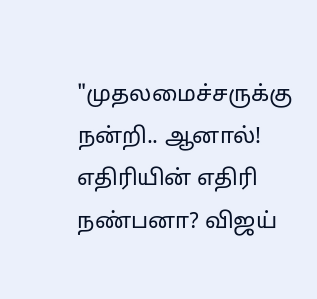"முதலமைச்சருக்கு நன்றி.. ஆனால்! எதிரியின் எதிரி நண்பனா? விஜய்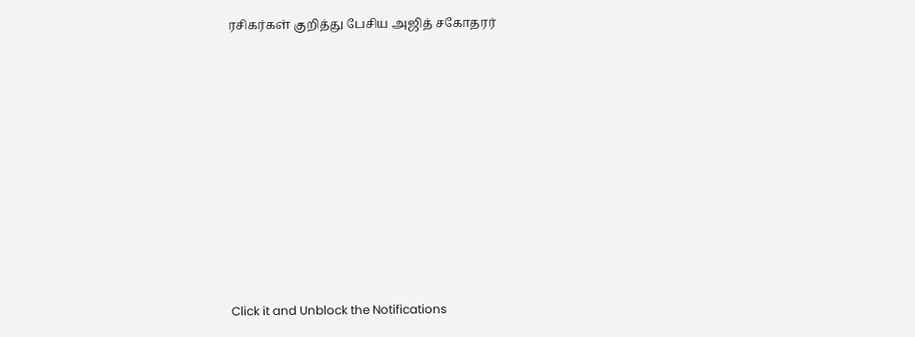ரசிகர்கள் குறித்து பேசிய அஜித் சகோதரர்












Click it and Unblock the Notifications